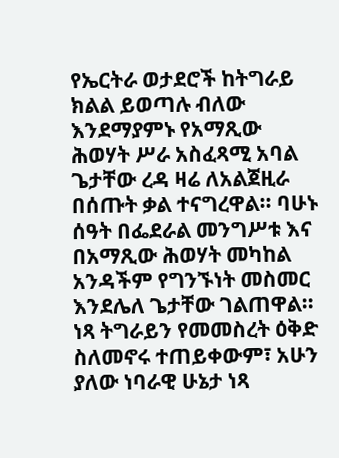የኤርትራ ወታደሮች ከትግራይ ክልል ይወጣሉ ብለው እንደማያምኑ የአማጺው ሕወሃት ሥራ አስፈጻሚ አባል ጌታቸው ረዳ ዛሬ ለአልጀዚራ በሰጡት ቃል ተናግረዋል፡፡ ባሁኑ ሰዓት በፌደራል መንግሥቱ እና በአማጺው ሕወሃት መካከል አንዳችም የግንኙነት መስመር እንደሌለ ጌታቸው ገልጠዋል፡፡ ነጻ ትግራይን የመመስረት ዕቅድ ስለመኖሩ ተጠይቀውም፣ አሁን ያለው ነባራዊ ሁኔታ ነጻ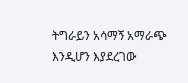ትግራይን አሳማኝ አማራጭ እንዲሆን እያደረገው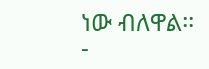ነው ብለዋል፡፡
-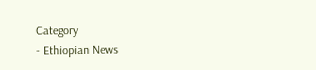Category
- Ethiopian News